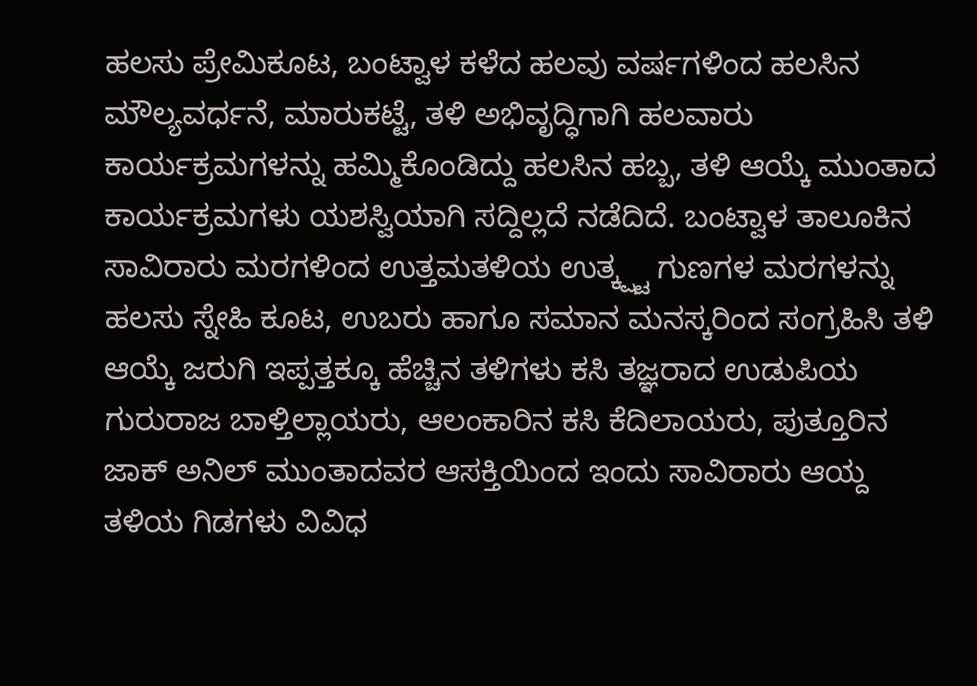ಹಲಸು ಪ್ರೇಮಿಕೂಟ, ಬಂಟ್ವಾಳ ಕಳೆದ ಹಲವು ವರ್ಷಗಳಿಂದ ಹಲಸಿನ ಮೌಲ್ಯವರ್ಧನೆ, ಮಾರುಕಟ್ಟೆ, ತಳಿ ಅಭಿವೃದ್ಧಿಗಾಗಿ ಹಲವಾರು ಕಾರ್ಯಕ್ರಮಗಳನ್ನು ಹಮ್ಮಿಕೊಂಡಿದ್ದು ಹಲಸಿನ ಹಬ್ಬ, ತಳಿ ಆಯ್ಕೆ ಮುಂತಾದ ಕಾರ್ಯಕ್ರಮಗಳು ಯಶಸ್ವಿಯಾಗಿ ಸದ್ದಿಲ್ಲದೆ ನಡೆದಿದೆ. ಬಂಟ್ವಾಳ ತಾಲೂಕಿನ ಸಾವಿರಾರು ಮರಗಳಿಂದ ಉತ್ತಮತಳಿಯ ಉತ್ಕ್ಷ್ಟ ಗುಣಗಳ ಮರಗಳನ್ನು ಹಲಸು ಸ್ನೇಹಿ ಕೂಟ, ಉಬರು ಹಾಗೂ ಸಮಾನ ಮನಸ್ಕರಿಂದ ಸಂಗ್ರಹಿಸಿ ತಳಿ ಆಯ್ಕೆ ಜರುಗಿ ಇಪ್ಪತ್ತಕ್ಕೂ ಹೆಚ್ಚಿನ ತಳಿಗಳು ಕಸಿ ತಜ್ಞರಾದ ಉಡುಪಿಯ ಗುರುರಾಜ ಬಾಳ್ತಿಲ್ಲಾಯರು, ಆಲಂಕಾರಿನ ಕಸಿ ಕೆದಿಲಾಯರು, ಪುತ್ತೂರಿನ ಜಾಕ್ ಅನಿಲ್ ಮುಂತಾದವರ ಆಸಕ್ತಿಯಿಂದ ಇಂದು ಸಾವಿರಾರು ಆಯ್ದ ತಳಿಯ ಗಿಡಗಳು ವಿವಿಧ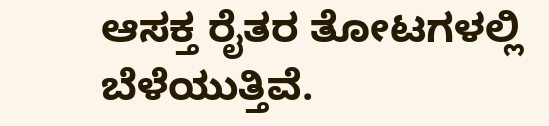ಆಸಕ್ತ ರೈತರ ತೋಟಗಳಲ್ಲಿ ಬೆಳೆಯುತ್ತಿವೆ.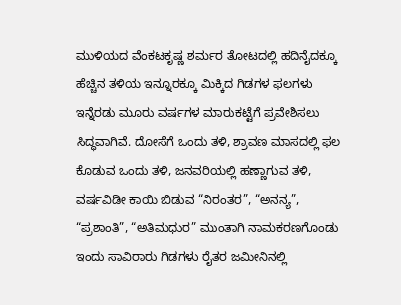ಮುಳಿಯದ ವೆಂಕಟಕೃಷ್ಣ ಶರ್ಮರ ತೋಟದಲ್ಲಿ ಹದಿನೈದಕ್ಕೂ ಹೆಚ್ಚಿನ ತಳಿಯ ಇನ್ನೂರಕ್ಕೂ ಮಿಕ್ಕಿದ ಗಿಡಗಳ ಫಲಗಳು ಇನ್ನೆರಡು ಮೂರು ವರ್ಷಗಳ ಮಾರುಕಟ್ಟೆಗೆ ಪ್ರವೇಶಿಸಲು ಸಿದ್ಧವಾಗಿವೆ. ದೋಸೆಗೆ ಒಂದು ತಳಿ, ಶ್ರಾವಣ ಮಾಸದಲ್ಲಿ ಫಲ ಕೊಡುವ ಒಂದು ತಳಿ, ಜನವರಿಯಲ್ಲಿ ಹಣ್ಣಾಗುವ ತಳಿ, ವರ್ಷವಿಡೀ ಕಾಯಿ ಬಿಡುವ “ನಿರಂತರ”, “ಅನನ್ಯ”, “ಪ್ರಶಾಂತಿ”, “ಅತಿಮಧುರ” ಮುಂತಾಗಿ ನಾಮಕರಣಗೊಂಡು ಇಂದು ಸಾವಿರಾರು ಗಿಡಗಳು ರೈತರ ಜಮೀನಿನಲ್ಲಿ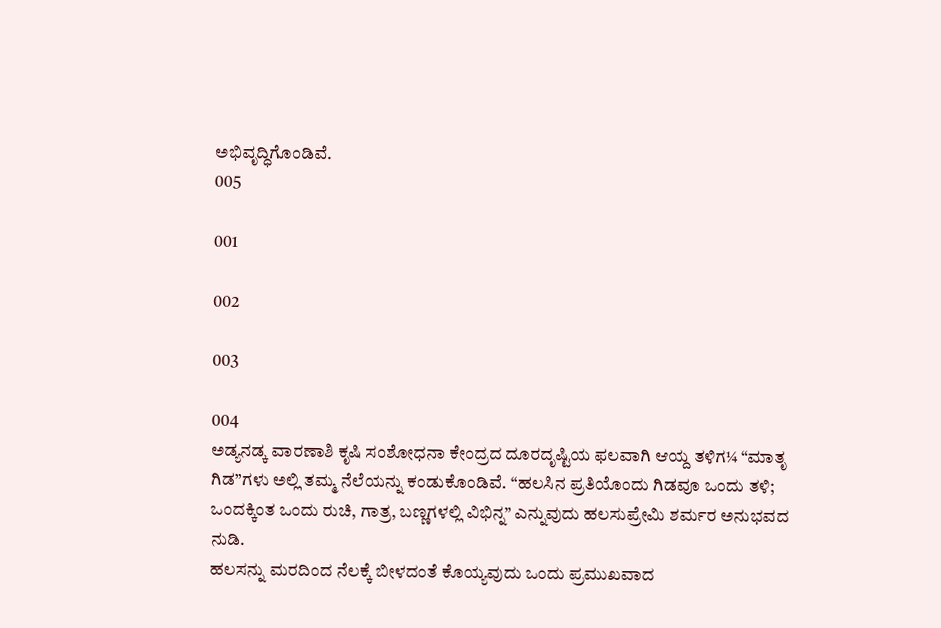ಅಭಿವೃದ್ಧಿಗೊಂಡಿವೆ.
005

001

002

003

004
ಅಡ್ಯನಡ್ಕ ವಾರಣಾಶಿ ಕೃಷಿ ಸಂಶೋಧನಾ ಕೇಂದ್ರದ ದೂರದೃಷ್ಟಿಯ ಫಲವಾಗಿ ಆಯ್ದ ತಳಿಗ¼ “ಮಾತೃ ಗಿಡ”ಗಳು ಅಲ್ಲಿ ತಮ್ಮ ನೆಲೆಯನ್ನು ಕಂಡುಕೊಂಡಿವೆ. “ಹಲಸಿನ ಪ್ರತಿಯೊಂದು ಗಿಡವೂ ಒಂದು ತಳಿ; ಒಂದಕ್ಕಿಂತ ಒಂದು ರುಚಿ, ಗಾತ್ರ, ಬಣ್ಣಗಳಲ್ಲಿ ವಿಭಿನ್ನ” ಎನ್ನುವುದು ಹಲಸುಪ್ರೇಮಿ ಶರ್ಮರ ಅನುಭವದ ನುಡಿ.
ಹಲಸನ್ನು ಮರದಿಂದ ನೆಲಕ್ಕೆ ಬೀಳದಂತೆ ಕೊಯ್ಯವುದು ಒಂದು ಪ್ರಮುಖವಾದ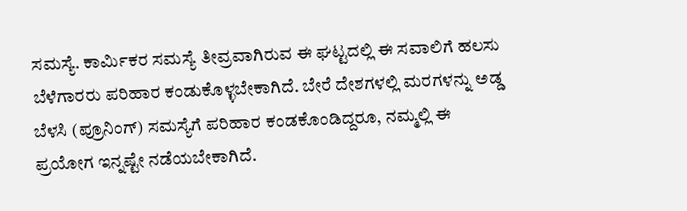ಸಮಸ್ಯೆ. ಕಾರ್ಮಿಕರ ಸಮಸ್ಯೆ ತೀವ್ರವಾಗಿರುವ ಈ ಘಟ್ಟದಲ್ಲಿ ಈ ಸವಾಲಿಗೆ ಹಲಸು ಬೆಳೆಗಾರರು ಪರಿಹಾರ ಕಂಡುಕೊಳ್ಳಬೇಕಾಗಿದೆ. ಬೇರೆ ದೇಶಗಳಲ್ಲಿ ಮರಗಳನ್ನು ಅಡ್ಡ ಬೆಳಸಿ (ಪ್ರೂನಿಂಗ್) ಸಮಸ್ಯೆಗೆ ಪರಿಹಾರ ಕಂಡಕೊಂಡಿದ್ದರೂ, ನಮ್ಮಲ್ಲಿ ಈ ಪ್ರಯೋಗ ಇನ್ನಷ್ಟೇ ನಡೆಯಬೇಕಾಗಿದೆ.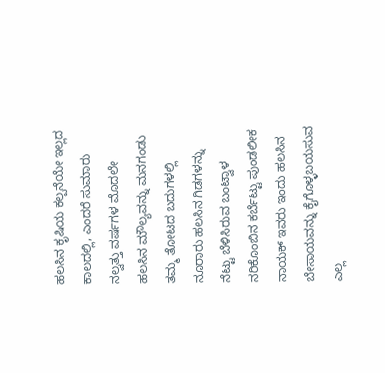ಹಲಸಿನ ಕೃಷಿಯ ಕಲ್ಪನೆಯೇ ಇಲ್ಲದ ಕಾಲದಲ್ಲಿ, ಎಂದರೆ ಸುಮಾರು ನಲ್ವತ್ತು ವರ್ಷಗಳ ಮೊದಲೇ ಹಲಸಿನ ಮೌಲ್ಯವನ್ನು ಮನಗಂಡು ತಮ್ಮ ತೋಟದ ಬದುಗಳಲ್ಲಿ ನೂರಾರು ಹಲಸಿನ ಗಿಡಗಳನ್ನು ನೆಟ್ಟು ಬೆಳಿಸಿರುವ ಬಂಟ್ವಾಳ ನರಿಕೊಂಬಿನ ಕರ್ಬೆಟ್ಟು ಪುಂಡಲೀಕ ನಾಯಕ್ ಇವರು ಇಂದು ಹಲಸಿನ ಬೇಸಾಯವನ್ನು ಕೈಗೊಳ್ಳಬಯಸುವ ಎಲ್ಲ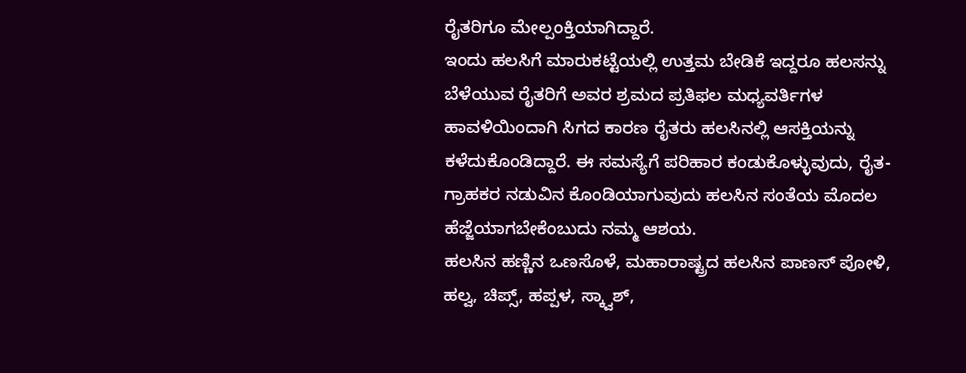ರೈತರಿಗೂ ಮೇಲ್ಪಂಕ್ತಿಯಾಗಿದ್ದಾರೆ.
ಇಂದು ಹಲಸಿಗೆ ಮಾರುಕಟ್ಟೆಯಲ್ಲಿ ಉತ್ತಮ ಬೇಡಿಕೆ ಇದ್ದರೂ ಹಲಸನ್ನು ಬೆಳೆಯುವ ರೈತರಿಗೆ ಅವರ ಶ್ರಮದ ಪ್ರತಿಫಲ ಮಧ್ಯವರ್ತಿಗಳ ಹಾವಳಿಯಿಂದಾಗಿ ಸಿಗದ ಕಾರಣ ರೈತರು ಹಲಸಿನಲ್ಲಿ ಆಸಕ್ತಿಯನ್ನು ಕಳೆದುಕೊಂಡಿದ್ದಾರೆ. ಈ ಸಮಸ್ಯೆಗೆ ಪರಿಹಾರ ಕಂಡುಕೊಳ್ಳುವುದು, ರೈತ-ಗ್ರಾಹಕರ ನಡುವಿನ ಕೊಂಡಿಯಾಗುವುದು ಹಲಸಿನ ಸಂತೆಯ ಮೊದಲ ಹೆಜ್ಜೆಯಾಗಬೇಕೆಂಬುದು ನಮ್ಮ ಆಶಯ.
ಹಲಸಿನ ಹಣ್ಣಿನ ಒಣಸೊಳೆ, ಮಹಾರಾಷ್ಟ್ರದ ಹಲಸಿನ ಪಾಣಸ್ ಪೋಳಿ, ಹಲ್ವ, ಚಿಪ್ಸ್, ಹಪ್ಪಳ, ಸ್ಕ್ವಾಶ್,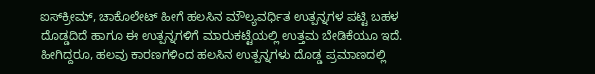ಐಸ್‍ಕ್ರೀಮ್, ಚಾಕೊಲೇಟ್ ಹೀಗೆ ಹಲಸಿನ ಮೌಲ್ಯವರ್ಧಿತ ಉತ್ಪನ್ನಗಳ ಪಟ್ಟಿ ಬಹಳ ದೊಡ್ಡದಿದೆ ಹಾಗೂ ಈ ಉತ್ಪನ್ನಗಳಿಗೆ ಮಾರುಕಟ್ಟೆಯಲ್ಲಿ ಉತ್ತಮ ಬೇಡಿಕೆಯೂ ಇದೆ. ಹೀಗಿದ್ದರೂ, ಹಲವು ಕಾರಣಗಳಿಂದ ಹಲಸಿನ ಉತ್ಪನ್ನಗಳು ದೊಡ್ಡ ಪ್ರಮಾಣದಲ್ಲಿ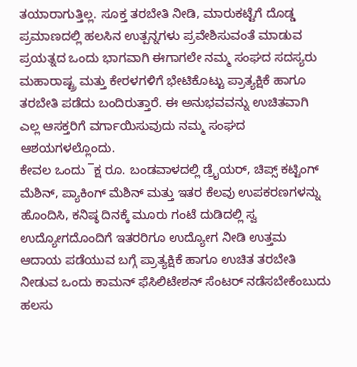ತಯಾರಾಗುತ್ತಿಲ್ಲ. ಸೂಕ್ತ ತರಬೇತಿ ನೀಡಿ, ಮಾರುಕಟ್ಟೆಗೆ ದೊಡ್ಡ ಪ್ರಮಾಣದಲ್ಲಿ ಹಲಸಿನ ಉತ್ಪನ್ನಗಳು ಪ್ರವೇಶಿಸುವಂತೆ ಮಾಡುವ ಪ್ರಯತ್ನದ ಒಂದು ಭಾಗವಾಗಿ ಈಗಾಗಲೇ ನಮ್ಮ ಸಂಘದ ಸದಸ್ಯರು ಮಹಾರಾಷ್ಟ್ರ ಮತ್ತು ಕೇರಳಗಳಿಗೆ ಭೇಟಿಕೊಟ್ಟು ಪ್ರಾತ್ಯಕ್ಷಿಕೆ ಹಾಗೂ ತರಬೇತಿ ಪಡೆದು ಬಂದಿರುತ್ತಾರೆ. ಈ ಅನುಭವವನ್ನು ಉಚಿತವಾಗಿ ಎಲ್ಲ ಆಸಕ್ತರಿಗೆ ವರ್ಗಾಯಿಸುವುದು ನಮ್ಮ ಸಂಘದ ಆಶಯಗಳಲ್ಲೊಂದು.
ಕೇವಲ ಒಂದು ¯ಕ್ಷ ರೂ. ಬಂಡವಾಳದಲ್ಲಿ ಡ್ರೈಯರ್, ಚಿಪ್ಸ್ ಕಟ್ಟಿಂಗ್ ಮೆಶಿನ್, ಪ್ಯಾಕಿಂಗ್ ಮೆಶಿನ್ ಮತ್ತು ಇತರ ಕೆಲವು ಉಪಕರಣಗಳನ್ನು ಹೊಂದಿಸಿ, ಕನಿಷ್ಠ ದಿನಕ್ಕೆ ಮೂರು ಗಂಟೆ ದುಡಿದಲ್ಲಿ ಸ್ವ ಉದ್ಯೋಗದೊಂದಿಗೆ ಇತರರಿಗೂ ಉದ್ಯೋಗ ನೀಡಿ ಉತ್ತಮ ಆದಾಯ ಪಡೆಯುವ ಬಗ್ಗೆ ಪ್ರಾತ್ಯಕ್ಷಿಕೆ ಹಾಗೂ ಉಚಿತ ತರಬೇತಿ ನೀಡುವ ಒಂದು ಕಾಮನ್ ಫೆಸಿಲಿಟೇಶನ್ ಸೆಂಟರ್ ನಡೆಸಬೇಕೆಂಬುದು ಹಲಸು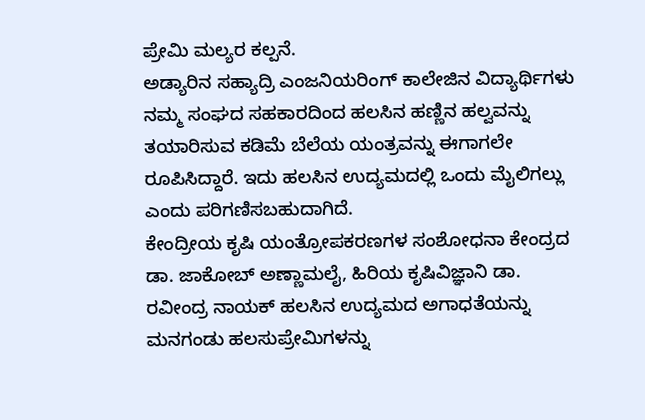ಪ್ರೇಮಿ ಮಲ್ಯರ ಕಲ್ಪನೆ.
ಅಡ್ಯಾರಿನ ಸಹ್ಯಾದ್ರಿ ಎಂಜನಿಯರಿಂಗ್ ಕಾಲೇಜಿನ ವಿದ್ಯಾರ್ಥಿಗಳು ನಮ್ಮ ಸಂಘದ ಸಹಕಾರದಿಂದ ಹಲಸಿನ ಹಣ್ಣಿನ ಹಲ್ವವನ್ನು ತಯಾರಿಸುವ ಕಡಿಮೆ ಬೆಲೆಯ ಯಂತ್ರವನ್ನು ಈಗಾಗಲೇ ರೂಪಿಸಿದ್ದಾರೆ. ಇದು ಹಲಸಿನ ಉದ್ಯಮದಲ್ಲಿ ಒಂದು ಮೈಲಿಗಲ್ಲು ಎಂದು ಪರಿಗಣಿಸಬಹುದಾಗಿದೆ.
ಕೇಂದ್ರೀಯ ಕೃಷಿ ಯಂತ್ರೋಪಕರಣಗಳ ಸಂಶೋಧನಾ ಕೇಂದ್ರದ ಡಾ. ಜಾಕೋಬ್ ಅಣ್ಣಾಮಲೈ, ಹಿರಿಯ ಕೃಷಿವಿಜ್ಞಾನಿ ಡಾ. ರವೀಂದ್ರ ನಾಯಕ್ ಹಲಸಿನ ಉದ್ಯಮದ ಅಗಾಧತೆಯನ್ನು ಮನಗಂಡು ಹಲಸುಪ್ರೇಮಿಗಳನ್ನು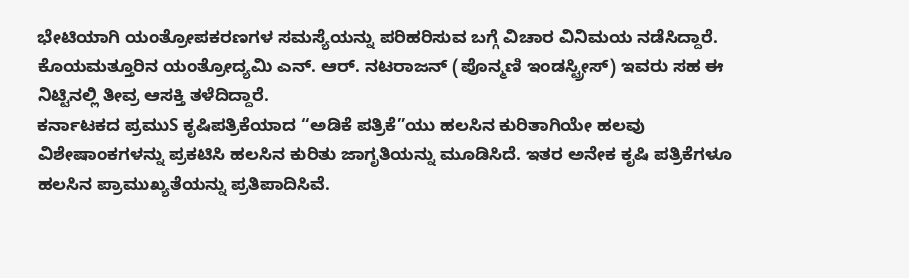ಭೇಟಿಯಾಗಿ ಯಂತ್ರೋಪಕರಣಗಳ ಸಮಸ್ಯೆಯನ್ನು ಪರಿಹರಿಸುವ ಬಗ್ಗೆ ವಿಚಾರ ವಿನಿಮಯ ನಡೆಸಿದ್ದಾರೆ. ಕೊಯಮತ್ತೂರಿನ ಯಂತ್ರೋದ್ಯಮಿ ಎನ್. ಆರ್. ನಟರಾಜನ್ (ಪೊನ್ಮಣಿ ಇಂಡಸ್ಟ್ರೀಸ್) ಇವರು ಸಹ ಈ ನಿಟ್ಟಿನಲ್ಲಿ ತೀವ್ರ ಆಸಕ್ತಿ ತಳೆದಿದ್ದಾರೆ.
ಕರ್ನಾಟಕದ ಪ್ರಮುS ಕೃಷಿಪತ್ರಿಕೆಯಾದ “ಅಡಿಕೆ ಪತ್ರಿಕೆ”ಯು ಹಲಸಿನ ಕುರಿತಾಗಿಯೇ ಹಲವು ವಿಶೇಷಾಂಕಗಳನ್ನು ಪ್ರಕಟಿಸಿ ಹಲಸಿನ ಕುರಿತು ಜಾಗೃತಿಯನ್ನು ಮೂಡಿಸಿದೆ. ಇತರ ಅನೇಕ ಕೃಷಿ ಪತ್ರಿಕೆಗಳೂ ಹಲಸಿನ ಪ್ರಾಮುಖ್ಯತೆಯನ್ನು ಪ್ರತಿಪಾದಿಸಿವೆ.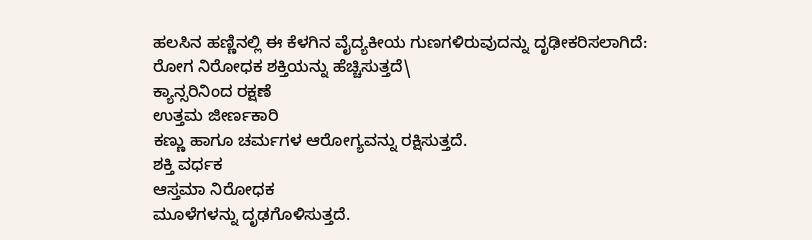ಹಲಸಿನ ಹಣ್ಣಿನಲ್ಲಿ ಈ ಕೆಳಗಿನ ವೈದ್ಯಕೀಯ ಗುಣಗಳಿರುವುದನ್ನು ದೃಢೀಕರಿಸಲಾಗಿದೆ:
ರೋಗ ನಿರೋಧಕ ಶಕ್ತಿಯನ್ನು ಹೆಚ್ಚಿಸುತ್ತದೆ\
ಕ್ಯಾನ್ಸರಿನಿಂದ ರಕ್ಷಣೆ
ಉತ್ತಮ ಜೀರ್ಣಕಾರಿ
ಕಣ್ಣು ಹಾಗೂ ಚರ್ಮಗಳ ಆರೋಗ್ಯವನ್ನು ರಕ್ಷಿಸುತ್ತದೆ.
ಶಕ್ತಿ ವರ್ಧಕ
ಆಸ್ತಮಾ ನಿರೋಧಕ
ಮೂಳೆಗಳನ್ನು ದೃಢಗೊಳಿಸುತ್ತದೆ.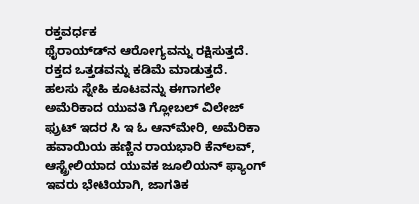ರಕ್ತವರ್ಧಕ
ಥೈರಾಯ್ಡ್‍ನ ಆರೋಗ್ಯವನ್ನು ರಕ್ಷಿಸುತ್ತದೆ.
ರಕ್ತದ ಒತ್ತಡವನ್ನು ಕಡಿಮೆ ಮಾಡುತ್ತದೆ.
ಹಲಸು ಸ್ನೇಹಿ ಕೂಟವನ್ನು ಈಗಾಗಲೇ ಅಮೆರಿಕಾದ ಯುವತಿ ಗ್ಲೋಬಲ್ ವಿಲೇಜ್ ಫ್ರುಟ್ ಇದರ ಸಿ ಇ ಓ ಆನ್‍ಮೇರಿ, ಅಮೆರಿಕಾ ಹವಾಯಿಯ ಹಣ್ಣಿನ ರಾಯಭಾರಿ ಕೆನ್‍ಲವ್, ಆಸ್ಟ್ರೇಲಿಯಾದ ಯುವಕ ಜೂಲಿಯನ್ ಫ್ಯಾಂಗ್ ಇವರು ಭೇಟಿಯಾಗಿ, ಜಾಗತಿಕ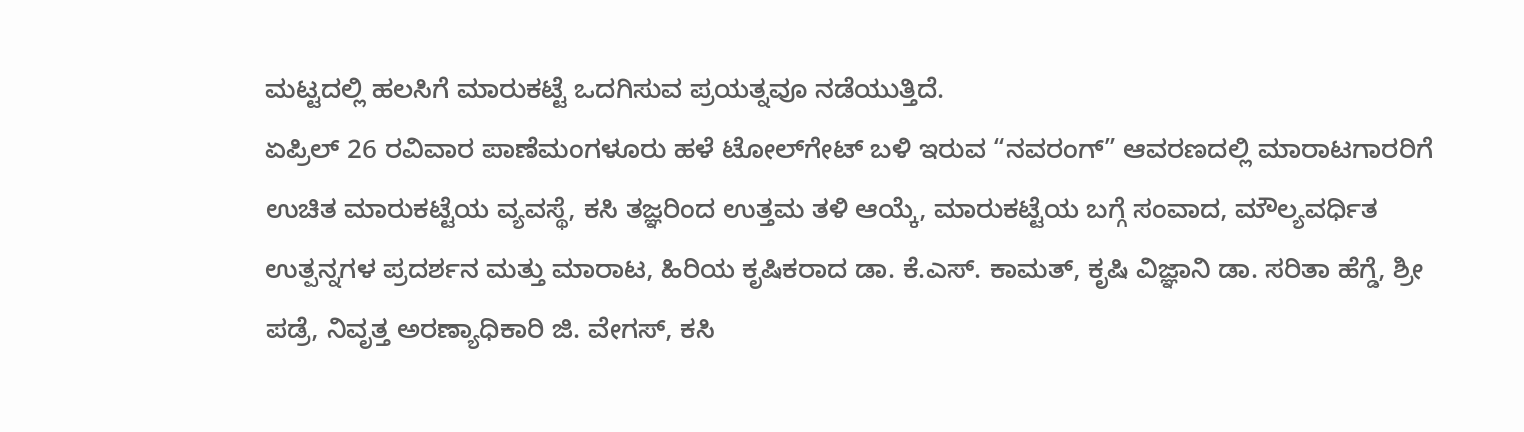ಮಟ್ಟದಲ್ಲಿ ಹಲಸಿಗೆ ಮಾರುಕಟ್ಟೆ ಒದಗಿಸುವ ಪ್ರಯತ್ನವೂ ನಡೆಯುತ್ತಿದೆ.
ಏಪ್ರಿಲ್ 26 ರವಿವಾರ ಪಾಣೆಮಂಗಳೂರು ಹಳೆ ಟೋಲ್‍ಗೇಟ್ ಬಳಿ ಇರುವ “ನವರಂಗ್” ಆವರಣದಲ್ಲಿ ಮಾರಾಟಗಾರರಿಗೆ ಉಚಿತ ಮಾರುಕಟ್ಟೆಯ ವ್ಯವಸ್ಥೆ, ಕಸಿ ತಜ್ಞರಿಂದ ಉತ್ತಮ ತಳಿ ಆಯ್ಕೆ, ಮಾರುಕಟ್ಟೆಯ ಬಗ್ಗೆ ಸಂವಾದ, ಮೌಲ್ಯವರ್ಧಿತ ಉತ್ಪನ್ನಗಳ ಪ್ರದರ್ಶನ ಮತ್ತು ಮಾರಾಟ, ಹಿರಿಯ ಕೃಷಿಕರಾದ ಡಾ. ಕೆ.ಎಸ್. ಕಾಮತ್, ಕೃಷಿ ವಿಜ್ಞಾನಿ ಡಾ. ಸರಿತಾ ಹೆಗ್ಡೆ, ಶ್ರೀ ಪಡ್ರೆ, ನಿವೃತ್ತ ಅರಣ್ಯಾಧಿಕಾರಿ ಜಿ. ವೇಗಸ್, ಕಸಿ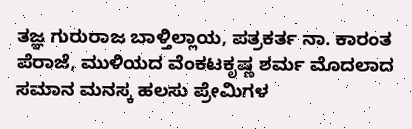ತಜ್ಞ ಗುರುರಾಜ ಬಾಳ್ತಿಲ್ಲಾಯ, ಪತ್ರಕರ್ತ ನಾ. ಕಾರಂತ ಪೆರಾಜೆ, ಮುಳಿಯದ ವೆಂಕಟಕೃಷ್ಣ ಶರ್ಮ ಮೊದಲಾದ ಸಮಾನ ಮನಸ್ಕ ಹಲಸು ಪ್ರೇಮಿಗಳ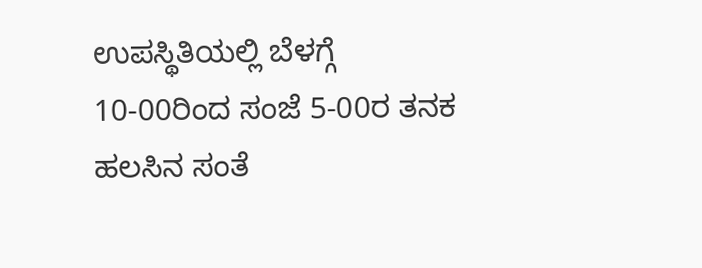ಉಪಸ್ಥಿತಿಯಲ್ಲಿ ಬೆಳಗ್ಗೆ 10-00ರಿಂದ ಸಂಜೆ 5-00ರ ತನಕ ಹಲಸಿನ ಸಂತೆ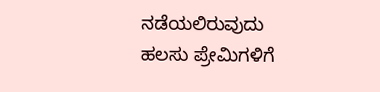ನಡೆಯಲಿರುವುದು
ಹಲಸು ಪ್ರೇಮಿಗಳಿಗೆ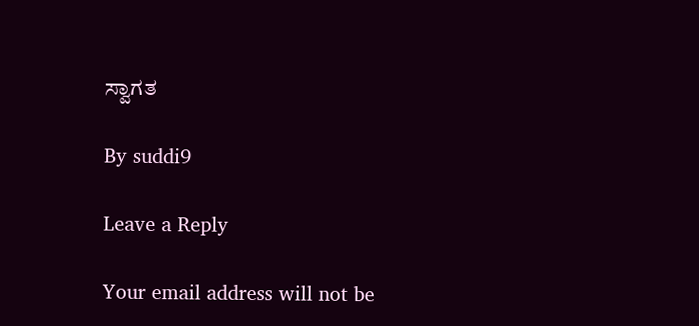ಸ್ವಾಗತ

By suddi9

Leave a Reply

Your email address will not be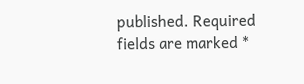published. Required fields are marked *